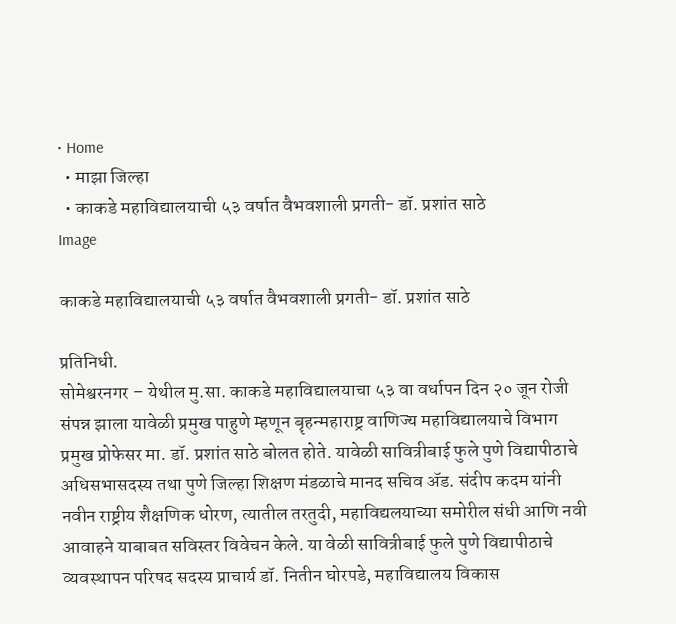• Home
  • माझा जिल्हा
  • काकडे महाविद्यालयाची ५३ वर्षात वैभवशाली प्रगती- डॉ. प्रशांत साठे
Image

काकडे महाविद्यालयाची ५३ वर्षात वैभवशाली प्रगती- डॉ. प्रशांत साठे

प्रतिनिधी.
सोमेश्वरनगर – येथील मु.सा. काकडे महाविद्यालयाचा ५३ वा वर्धापन दिन २० जून रोजी संपन्न झाला यावेळी प्रमुख पाहुणे म्हणून बॄहन्महाराष्ट्र वाणिज्य महाविद्यालयाचे विभाग प्रमुख प्रोफेसर मा. डॉ. प्रशांत साठे बोलत होते. यावेळी सावित्रीबाई फुले पुणे विद्यापीठाचे अधिसभासदस्य तथा पुणे जिल्हा शिक्षण मंडळाचे मानद सचिव ॲड. संदीप कदम यांनी नवीन राष्ट्रीय शैक्षणिक धोरण, त्यातील तरतुदी, महाविद्यलयाच्या समोरील संधी आणि नवी आवाहने याबाबत सविस्तर विवेचन केले. या वेळी सावित्रीबाई फुले पुणे विद्यापीठाचे व्यवस्थापन परिषद सदस्य प्राचार्य डॉ. नितीन घोरपडे, महाविद्यालय विकास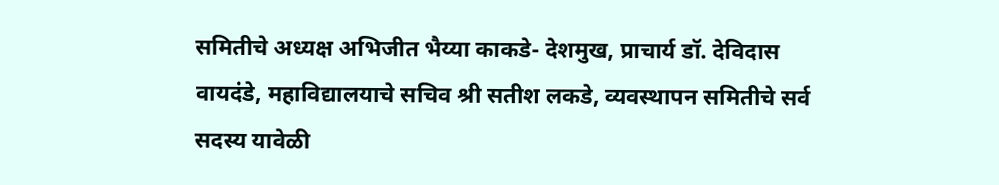समितीचे अध्यक्ष अभिजीत भैय्या काकडे- देशमुख, प्राचार्य डॉ. देविदास वायदंडे, महाविद्यालयाचे सचिव श्री सतीश लकडे, व्यवस्थापन समितीचे सर्व सदस्य यावेळी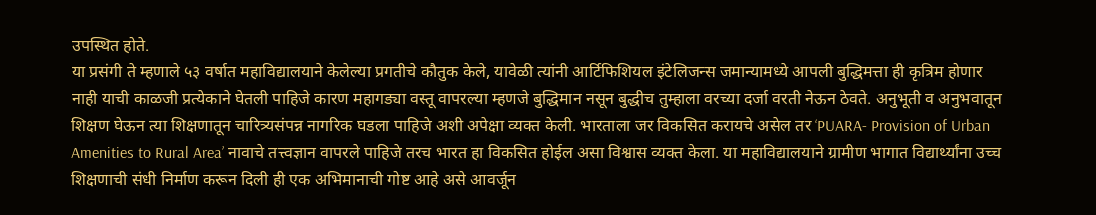उपस्थित होते.
या प्रसंगी ते म्हणाले ५३ वर्षात महाविद्यालयाने केलेल्या प्रगतीचे कौतुक केले, यावेळी त्यांनी आर्टिफिशियल इंटेलिजन्स जमान्यामध्ये आपली बुद्धिमत्ता ही कृत्रिम होणार नाही याची काळजी प्रत्येकाने घेतली पाहिजे कारण महागड्या वस्तू वापरल्या म्हणजे बुद्धिमान नसून बुद्धीच तुम्हाला वरच्या दर्जा वरती नेऊन ठेवते. अनुभूती व अनुभवातून शिक्षण घेऊन त्या शिक्षणातून चारित्र्यसंपन्न नागरिक घडला पाहिजे अशी अपेक्षा व्यक्त केली. भारताला जर विकसित करायचे असेल तर ‘PUARA- Provision of Urban Amenities to Rural Area’ नावाचे तत्त्वज्ञान वापरले पाहिजे तरच भारत हा विकसित होईल असा विश्वास व्यक्त केला. या महाविद्यालयाने ग्रामीण भागात विद्यार्थ्यांना उच्च शिक्षणाची संधी निर्माण करून दिली ही एक अभिमानाची गोष्ट आहे असे आवर्जून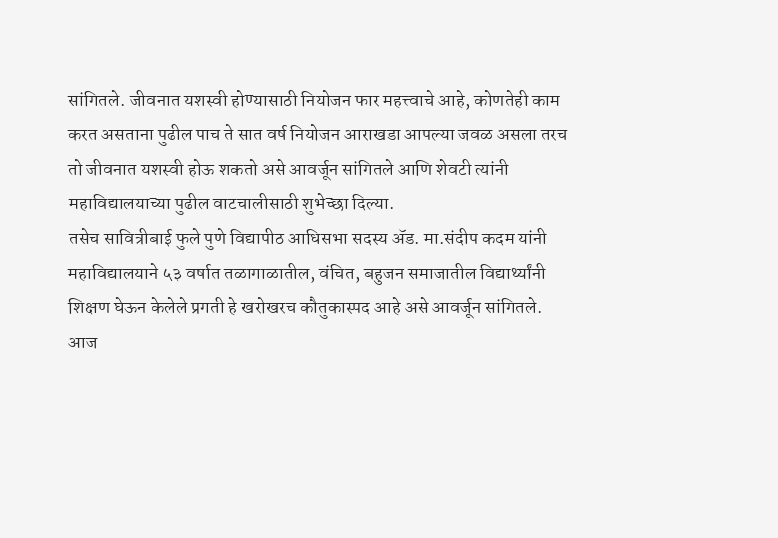सांगितले. जीवनात यशस्वी होण्यासाठी नियोजन फार महत्त्वाचे आहे, कोणतेही काम करत असताना पुढील पाच ते सात वर्ष नियोजन आराखडा आपल्या जवळ असला तरच तो जीवनात यशस्वी होऊ शकतो असे आवर्जून सांगितले आणि शेवटी त्यांनी महाविद्यालयाच्या पुढील वाटचालीसाठी शुभेच्छा दिल्या.
तसेच सावित्रीबाई फुले पुणे विद्यापीठ आधिसभा सदस्य ॲड. मा.संदीप कदम यांनी महाविद्यालयाने ५३ वर्षात तळागाळातील, वंचित, बहुजन समाजातील विद्यार्थ्यांनी शिक्षण घेऊन केलेले प्रगती हे खरोखरच कौतुकास्पद आहे असे आवर्जून सांगितले. आज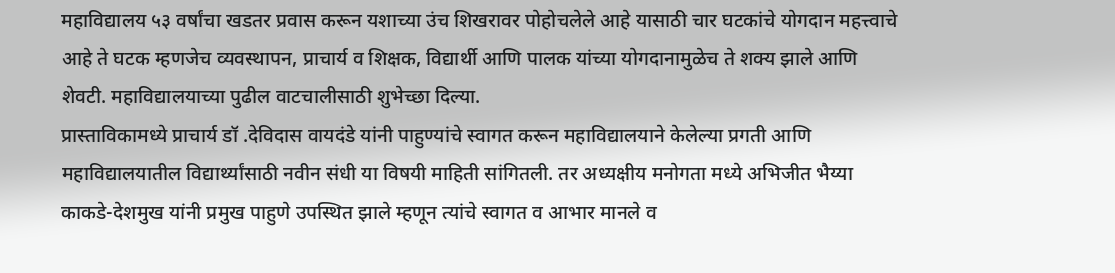महाविद्यालय ५३ वर्षांचा खडतर प्रवास करून यशाच्या उंच शिखरावर पोहोचलेले आहे यासाठी चार घटकांचे योगदान महत्त्वाचे आहे ते घटक म्हणजेच व्यवस्थापन, प्राचार्य व शिक्षक, विद्यार्थी आणि पालक यांच्या योगदानामुळेच ते शक्य झाले आणि शेवटी. महाविद्यालयाच्या पुढील वाटचालीसाठी शुभेच्छा दिल्या.
प्रास्ताविकामध्ये प्राचार्य डॉ .देविदास वायदंडे यांनी पाहुण्यांचे स्वागत करून महाविद्यालयाने केलेल्या प्रगती आणि महाविद्यालयातील विद्यार्थ्यांसाठी नवीन संधी या विषयी माहिती सांगितली. तर अध्यक्षीय मनोगता मध्ये अभिजीत भैय्या काकडे-देशमुख यांनी प्रमुख पाहुणे उपस्थित झाले म्हणून त्यांचे स्वागत व आभार मानले व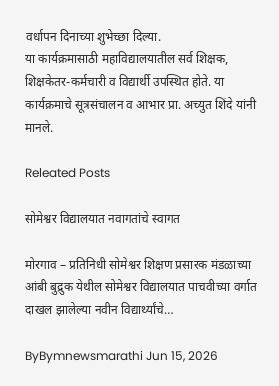वर्धापन दिनाच्या शुभेच्छा दिल्या.
या कार्यक्रमासाठी महाविद्यालयातील सर्व शिक्षक, शिक्षकेतर-कर्मचारी व विद्यार्थी उपस्थित होते. या कार्यक्रमाचे सूत्रसंचालन व आभार प्रा. अच्युत शिंदे यांनी मानले.

Releated Posts

सोमेश्वर विद्यालयात नवागतांचे स्वागत

मोरगाव – प्रतिनिधी सोमेश्वर शिक्षण प्रसारक मंडळाच्या आंबी बुद्रुक येथील सोमेश्वर विद्यालयात पाचवीच्या वर्गात दाखल झालेल्या नवीन विद्यार्थ्यांचे…

ByBymnewsmarathi Jun 15, 2026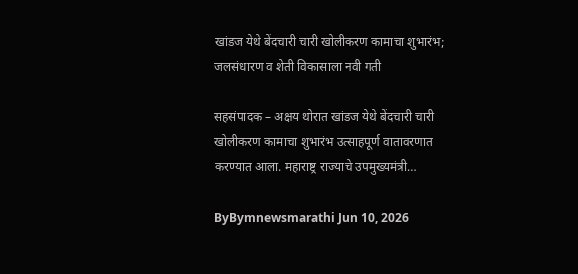खांडज येथे बेंदचारी चारी खोलीकरण कामाचा शुभारंभ; जलसंधारण व शेती विकासाला नवी गती

सहसंपादक – अक्षय थोरात खांडज येथे बेंदचारी चारी खोलीकरण कामाचा शुभारंभ उत्साहपूर्ण वातावरणात करण्यात आला. महाराष्ट्र राज्याचे उपमुख्यमंत्री…

ByBymnewsmarathi Jun 10, 2026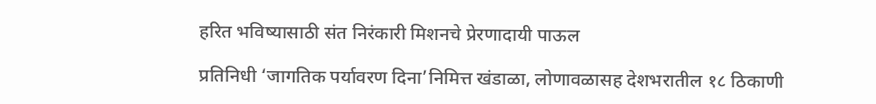हरित भविष्यासाठी संत निरंकारी मिशनचे प्रेरणादायी पाऊल

प्रतिनिधी ‘जागतिक पर्यावरण दिना’निमित्त खंडाळा, लोणावळासह देशभरातील १८ ठिकाणी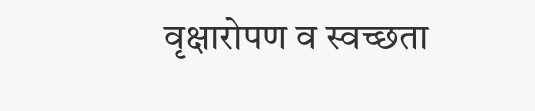वृक्षारोपण व स्वच्छता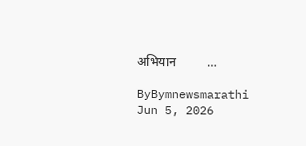अभियान          …

ByBymnewsmarathi Jun 5, 2026